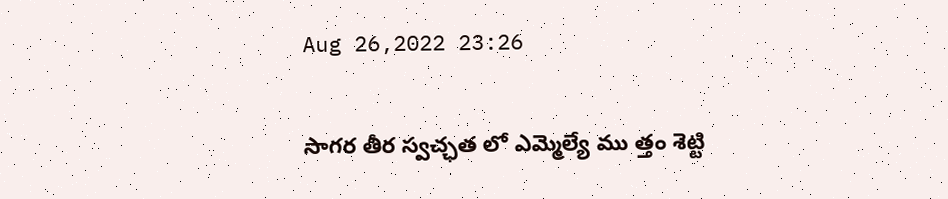Aug 26,2022 23:26

సాగర తీర స్వచ్ఛత లో ఎమ్మెల్యే ము త్తం శెట్టి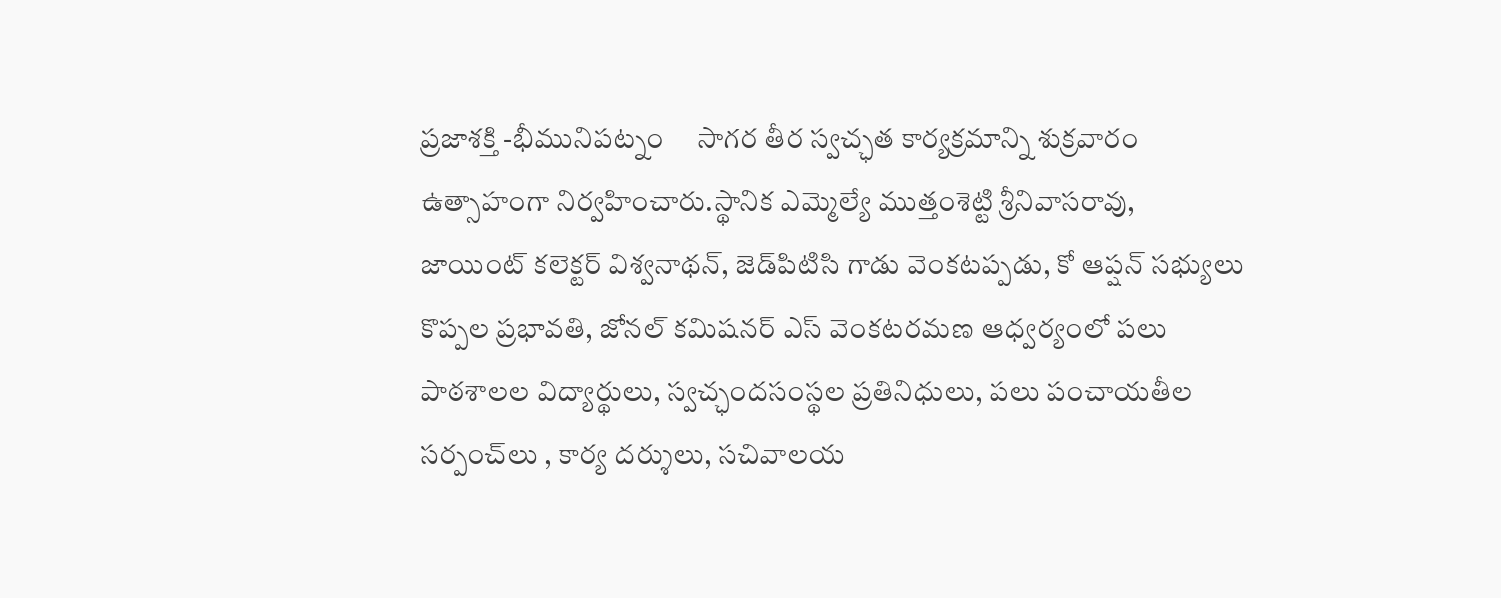ప్రజాశక్తి -భీమునిపట్నం     సాగర తీర స్వచ్ఛత కార్యక్రమాన్ని శుక్రవారం ఉత్సాహంగా నిర్వహించారు.స్థానిక ఎమ్మెల్యే ముత్తంశెట్టి శ్రీనివాసరావు, జాయింట్‌ కలెక్టర్‌ విశ్వనాథన్‌, జెడ్‌పిటిసి గాడు వెంకటప్పడు, కో ఆప్షన్‌ సభ్యులు కొప్పల ప్రభావతి, జోనల్‌ కమిషనర్‌ ఎస్‌ వెంకటరమణ ఆధ్వర్యంలో పలు పాఠశాలల విద్యార్థులు, స్వచ్ఛందసంస్థల ప్రతినిధులు, పలు పంచాయతీల సర్పంచ్‌లు , కార్య దర్శులు, సచివాలయ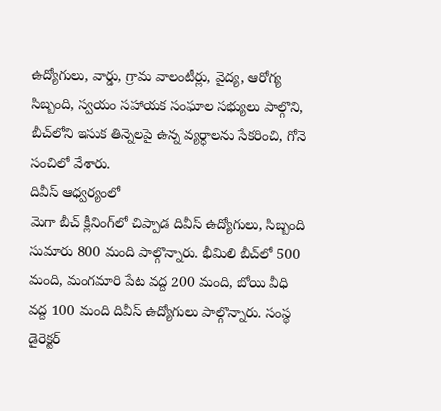ఉద్యోగులు, వార్డు, గ్రామ వాలంటీర్లు, వైద్య, ఆరోగ్య సిబ్బంది, స్వయం సహాయక సంఘాల సభ్యులు పాల్గొని, బీచ్‌లోని ఇసుక తిన్నెలపై ఉన్న వ్యర్ధాలను సేకరించి, గోనె సంచిలో వేశారు.
దివీస్‌ ఆధ్వర్యంలో
మెగా బీచ్‌ క్లీనింగ్‌లో చిప్పాడ దివీస్‌ ఉద్యోగులు, సిబ్బంది సుమారు 800 మంది పాల్గొన్నారు. భీమిలి బీచ్‌లో 500 మంది, మంగమారి పేట వద్ద 200 మంది, బోయి వీధి వద్ద 100 మంది దివీస్‌ ఉద్యోగులు పాల్గొన్నారు. సంస్థ డైరెక్టర్‌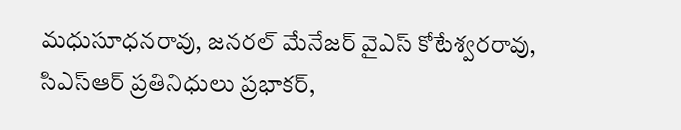మధుసూధనరావు, జనరల్‌ మేనేజర్‌ వైఎస్‌ కోటేశ్వరరావు, సిఎస్‌ఆర్‌ ప్రతినిధులు ప్రభాకర్‌,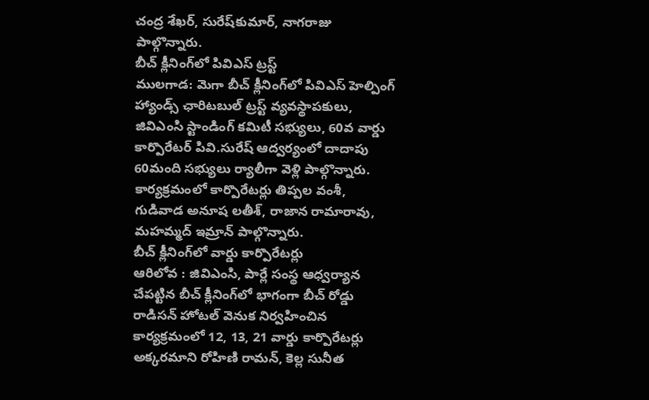చంద్ర శేఖర్‌, సురేష్‌కుమార్‌, నాగరాజు పాల్గొన్నారు.
బీచ్‌ క్లీనింగ్‌లో పివిఎస్‌ ట్రస్ట్‌
ములగాడ: మెగా బీచ్‌ క్లీనింగ్‌లో పివిఎస్‌ హెల్పింగ్‌ హ్యాండ్స్‌ ఛారిటబుల్‌ ట్రస్ట్‌ వ్యవస్థాపకులు, జివిఎంసి స్టాండింగ్‌ కమిటీ సభ్యులు, 60వ వార్డు కార్పొరేటర్‌ పివి.సురేష్‌ ఆద్వర్యంలో దాదాపు 60మంది సభ్యులు ర్యాలీగా వెళ్లి పాల్గొన్నారు. కార్యక్రమంలో కార్పొరేటర్లు తిప్పల వంశీ, గుడివాడ అనూష లతీశ్‌, రాజాన రామారావు, మహమ్మద్‌ ఇమ్రాన్‌ పాల్గొన్నారు.
బీచ్‌ క్లీనింగ్‌లో వార్డు కార్పొరేటర్లు
ఆరిలోవ : జివిఎంసి, పార్లే సంస్థ ఆధ్వర్యాన చేపట్టిన బీచ్‌ క్లీనింగ్‌లో భాగంగా బీచ్‌ రోడ్డు రాడిసన్‌ హోటల్‌ వెనుక నిర్వహించిన కార్యక్రమంలో 12, 13, 21 వార్డు కార్పొరేటర్లు అక్కరమాని రోహిణి రామన్‌, కెల్ల సునీత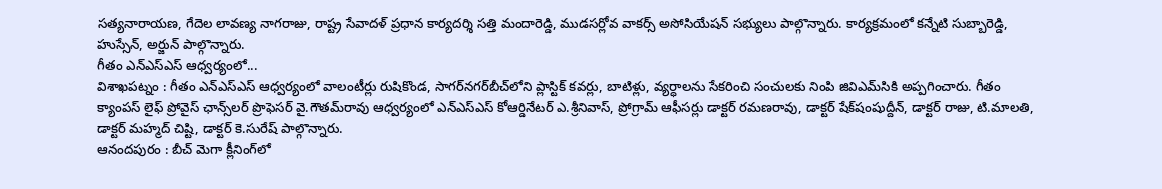సత్యనారాయణ, గేదెల లావణ్య నాగరాజు, రాష్ట్ర సేవాదళ్‌ ప్రధాన కార్యదర్శి సత్తి మందారెడ్డి, ముడసర్లోవ వాకర్స్‌ అసోసియేషన్‌ సభ్యులు పాల్గొన్నారు. కార్యక్రమంలో కన్నేటి సుబ్బారెడ్డి, హుస్సేన్‌, అర్జున్‌ పాల్గొన్నారు.
గీతం ఎన్‌ఎస్‌ఎస్‌ ఆధ్వర్యంలో...
విశాఖపట్నం : గీతం ఎన్‌ఎస్‌ఎస్‌ ఆధ్వర్యంలో వాలంటీర్లు రుషికొండ, సాగర్‌నగర్‌బీచ్‌లోని ప్లాస్టిక్‌ కవర్లు, బాటిళ్లు, వ్యర్ధాలను సేకరించి సంచులకు నింపి జివిఎమ్‌సికి అప్పగించారు. గీతం క్యాంపస్‌ లైఫ్‌ ప్రోవైస్‌ ఛాన్స్‌లర్‌ ప్రొఫెసర్‌ వై.గౌతమ్‌రావు ఆధ్వర్యంలో ఎన్‌ఎస్‌ఎస్‌ కోఆర్డినేటర్‌ ఎ.శ్రీనివాస్‌, ప్రోగ్రామ్‌ ఆఫీసర్లు డాక్టర్‌ రమణరావు, డాక్టర్‌ షేక్‌షంషుద్దీన్‌, డాక్టర్‌ రాజు, టి.మాలతి, డాక్టర్‌ మహ్మద్‌ చిష్టి, డాక్టర్‌ కె.సురేష్‌ పాల్గొన్నారు.
ఆనందపురం : బీచ్‌ మెగా క్లీనింగ్‌లో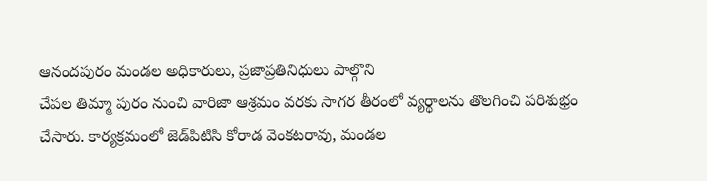ఆనందపురం మండల అధికారులు, ప్రజాప్రతినిధులు పాల్గొని
చేపల తిమ్మా పురం నుంచి వారిజా ఆశ్రమం వరకు సాగర తీరంలో వ్యర్థాలను తొలగించి పరిశుభ్రం చేసారు. కార్యక్రమంలో జెడ్‌పిటిసి కోరాడ వెంకటరావు, మండల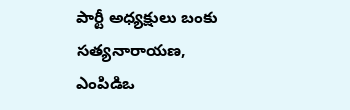పార్టీ అధ్యక్షులు బంకు సత్యనారాయణ, ఎంపిడిఒ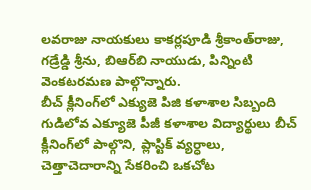లవరాజు నాయకులు కాకర్లపూడి శ్రీకాంత్‌రాజు, గడ్రేడ్డి శ్రీను, బిఆర్‌బి నాయుడు, పిన్నింటి వెంకటరమణ పాల్గొన్నారు.
బీచ్‌ క్లీనింగ్‌లో ఎక్యుజె పిజి కళాశాల సిబ్బంది
గుడిలోవ ఎక్యూజె పీజీ కళాశాల విద్యార్థులు బీచ్‌ క్లీనింగ్‌లో పాల్గొని, ప్లాస్టిక్‌ వ్యర్ధాలు, చెత్తాచెదారాన్ని సేకరించి ఒకచోట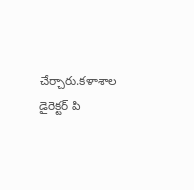చేర్చారు.కళాశాల డైరెక్టర్‌ పి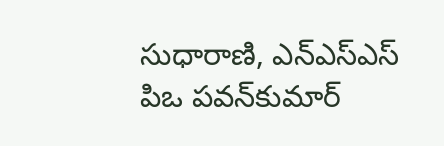సుధారాణి, ఎన్‌ఎస్‌ఎస్‌ పిఒ పవన్‌కుమార్‌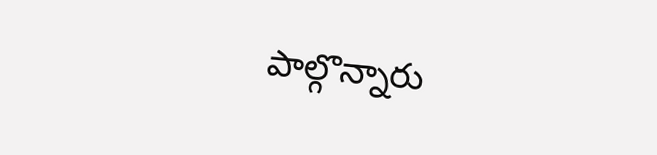పాల్గొన్నారు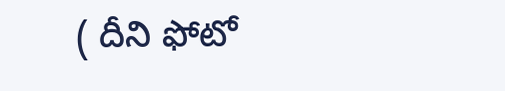( దీని ఫోటో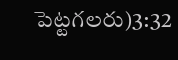పెట్టగలరు)3:32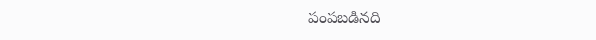పంపబడినది